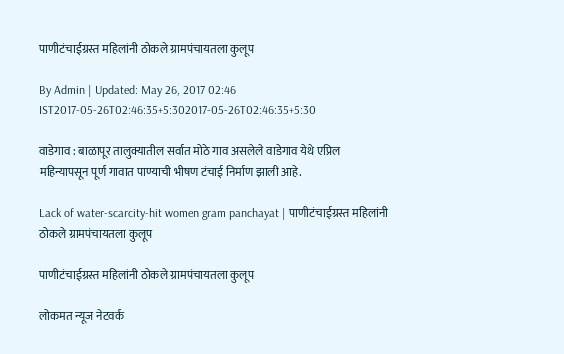पाणीटंचाईग्रस्त महिलांनी ठोकले ग्रामपंचायतला कुलूप

By Admin | Updated: May 26, 2017 02:46 IST2017-05-26T02:46:35+5:302017-05-26T02:46:35+5:30

वाडेगाव : बाळापूर तालुक्यातील सर्वात मोठे गाव असलेले वाडेगाव येथे एप्रिल महिन्यापसून पूर्ण गावात पाण्याची भीषण टंचाई निर्माण झाली आहे.

Lack of water-scarcity-hit women gram panchayat | पाणीटंचाईग्रस्त महिलांनी ठोकले ग्रामपंचायतला कुलूप

पाणीटंचाईग्रस्त महिलांनी ठोकले ग्रामपंचायतला कुलूप

लोकमत न्यूज नेटवर्क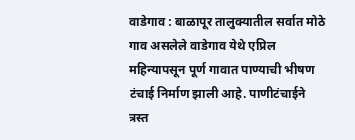वाडेगाव : बाळापूर तालुक्यातील सर्वात मोठे गाव असलेले वाडेगाव येथे एप्रिल महिन्यापसून पूर्ण गावात पाण्याची भीषण टंचाई निर्माण झाली आहे. पाणीटंचाईने त्रस्त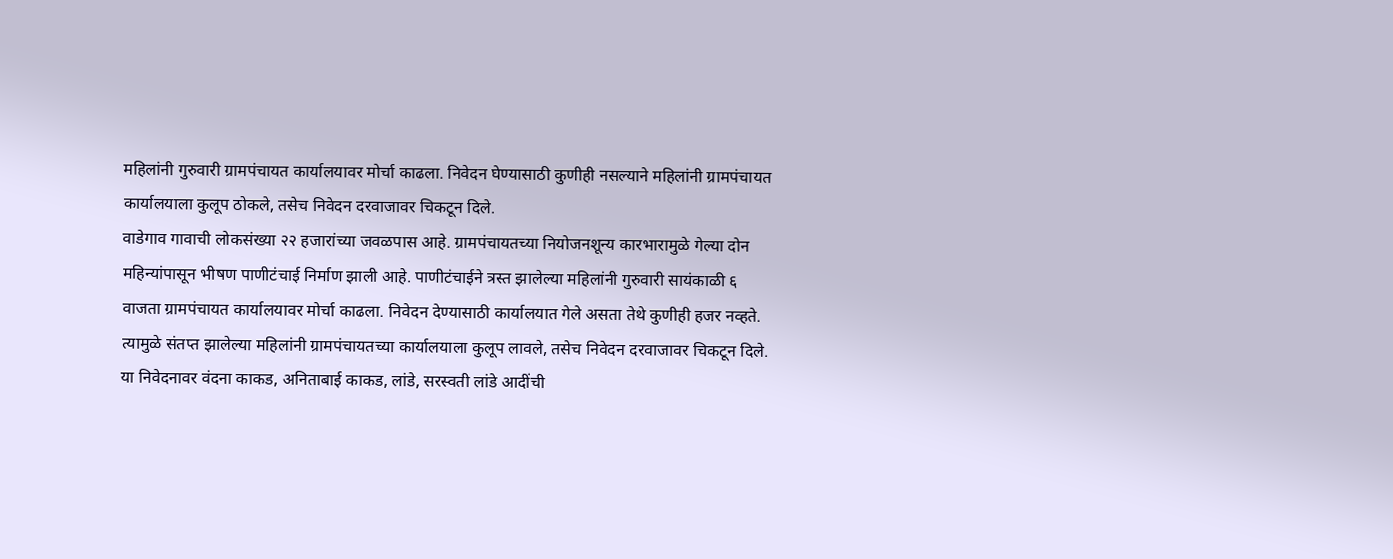महिलांनी गुरुवारी ग्रामपंचायत कार्यालयावर मोर्चा काढला. निवेदन घेण्यासाठी कुणीही नसल्याने महिलांनी ग्रामपंचायत कार्यालयाला कुलूप ठोकले, तसेच निवेदन दरवाजावर चिकटून दिले.
वाडेगाव गावाची लोकसंख्या २२ हजारांच्या जवळपास आहे. ग्रामपंचायतच्या नियोजनशून्य कारभारामुळे गेल्या दोन महिन्यांपासून भीषण पाणीटंचाई निर्माण झाली आहे. पाणीटंचाईने त्रस्त झालेल्या महिलांनी गुरुवारी सायंकाळी ६ वाजता ग्रामपंचायत कार्यालयावर मोर्चा काढला. निवेदन देण्यासाठी कार्यालयात गेले असता तेथे कुणीही हजर नव्हते. त्यामुळे संतप्त झालेल्या महिलांनी ग्रामपंचायतच्या कार्यालयाला कुलूप लावले, तसेच निवेदन दरवाजावर चिकटून दिले. या निवेदनावर वंदना काकड, अनिताबाई काकड, लांडे, सरस्वती लांडे आदींची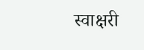स्वाक्षरी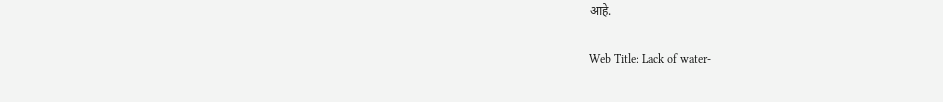आहे.

Web Title: Lack of water-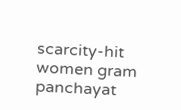scarcity-hit women gram panchayat